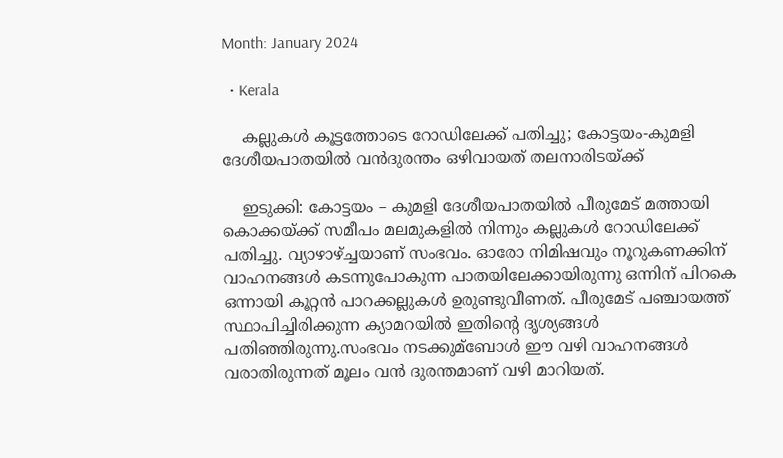Month: January 2024

  • Kerala

    കല്ലുകള്‍ കൂട്ടത്തോടെ റോഡിലേക്ക് പതിച്ചു; കോട്ടയം-കുമളി ദേശീയപാതയില്‍ വന്‍ദുരന്തം ഒ‍ഴിവായത് തലനാരിടയ്ക്ക്

    ഇടുക്കി: കോട്ടയം – കുമളി ദേശീയപാതയില്‍ പീരുമേട് മത്തായി കൊക്കയ്ക്ക് സമീപം മലമുകളില്‍ നിന്നും കല്ലുകള്‍ റോഡിലേക്ക് പതിച്ചു. വ്യാഴാഴ്ച്ചയാണ് സംഭവം. ഓരോ നിമിഷവും നൂറുകണക്കിന് വാഹനങ്ങള്‍ കടന്നുപോകുന്ന പാതയിലേക്കായിരുന്നു ഒന്നിന് പിറകെ ഒന്നായി കൂറ്റൻ പാറക്കല്ലുകൾ ഉരുണ്ടുവീണത്. പീരുമേട് പഞ്ചായത്ത് സ്ഥാപിച്ചിരിക്കുന്ന ക്യാമറയില്‍ ഇതിന്റെ ദൃശ്യങ്ങൾ പതിഞ്ഞിരുന്നു.സംഭവം നടക്കുമ്ബോള്‍ ഈ വഴി വാഹനങ്ങള്‍ വരാതിരുന്നത് മൂലം വന്‍ ദുരന്തമാണ് വഴി മാറിയത്.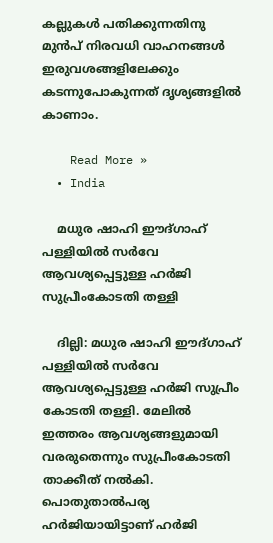കല്ലുകള്‍ പതിക്കുന്നതിനു മുന്‍പ് നിരവധി വാഹനങ്ങള്‍ ഇരുവശങ്ങളിലേക്കും കടന്നുപോകുന്നത് ദൃശ്യങ്ങളില്‍ കാണാം.

    Read More »
  • India

    മധുര ഷാഹി ഈദ്ഗാഹ് പള്ളിയില്‍ സര്‍വേ ആവശ്യപ്പെട്ടുള്ള ഹര്‍ജി സുപ്രീംകോടതി തള്ളി

    ദില്ലി: മധുര ഷാഹി ഈദ്ഗാഹ് പള്ളിയില്‍ സര്‍വേ ആവശ്യപ്പെട്ടുള്ള ഹര്‍ജി സുപ്രീം കോടതി തള്ളി. മേലിൽ ഇത്തരം ആവശ്യങ്ങളുമായി വരരുതെന്നും സുപ്രീംകോടതി താക്കീത് നൽകി. പൊതുതാല്‍പര്യ ഹര്‍ജിയായിട്ടാണ് ഹര്‍ജി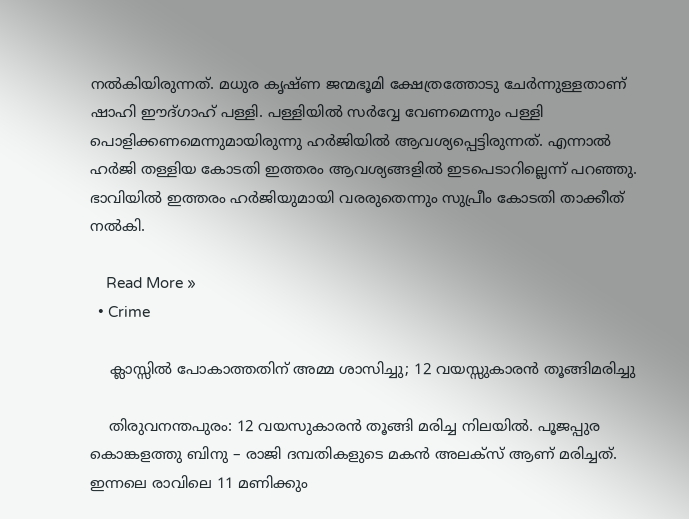നല്‍കിയിരുന്നത്. മധുര കൃഷ്ണ ജന്മഭൂമി ക്ഷേത്രത്തോടു ചേര്‍ന്നുള്ളതാണ് ഷാഹി ഈദ്ഗാഹ് പള്ളി. പള്ളിയില്‍ സര്‍വ്വേ വേണമെന്നും പള്ളി പൊളിക്കണമെന്നുമായിരുന്നു ഹര്‍ജിയില്‍ ആവശ്യപ്പെട്ടിരുന്നത്. എന്നാല്‍ ഹര്‍ജി തള്ളിയ കോടതി ഇത്തരം ആവശ്യങ്ങളില്‍ ഇടപെടാറില്ലെന്ന് പറഞ്ഞു. ഭാവിയില്‍ ഇത്തരം ഹര്‍ജിയുമായി വരരുതെന്നും സുപ്രീം കോടതി താക്കീത് നല്‍കി.

    Read More »
  • Crime

    ക്ലാസ്സില്‍ പോകാത്തതിന് അമ്മ ശാസിച്ചു; 12 വയസ്സുകാരന്‍ തൂങ്ങിമരിച്ചു

    തിരുവനന്തപുരം: 12 വയസുകാരന്‍ തൂങ്ങി മരിച്ച നിലയില്‍. പൂജപ്പുര കൊങ്കളത്തു ബിനു – രാജി ദമ്പതികളുടെ മകന്‍ അലക്സ് ആണ് മരിച്ചത്. ഇന്നലെ രാവിലെ 11 മണിക്കും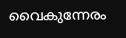വൈകുന്നേരം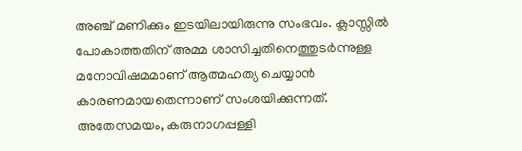അഞ്ച് മണിക്കും ഇടയിലായിരുന്നു സംഭവം. ക്ലാസ്സില്‍ പോകാത്തതിന് അമ്മ ശാസിച്ചതിനെത്തുടര്‍ന്നുള്ള മനോവിഷമമാണ് ആത്മഹത്യ ചെയ്യാന്‍ കാരണമായതെന്നാണ് സംശയിക്കുന്നത്. അതേസമയം, കരുനാഗപ്പള്ളി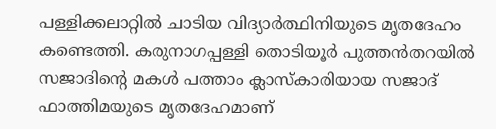പള്ളിക്കലാറ്റില്‍ ചാടിയ വിദ്യാര്‍ത്ഥിനിയുടെ മൃതദേഹം കണ്ടെത്തി. കരുനാഗപ്പള്ളി തൊടിയൂര്‍ പുത്തന്‍തറയില്‍ സജാദിന്റെ മകള്‍ പത്താം ക്ലാസ്‌കാരിയായ സജാദ് ഫാത്തിമയുടെ മൃതദേഹമാണ്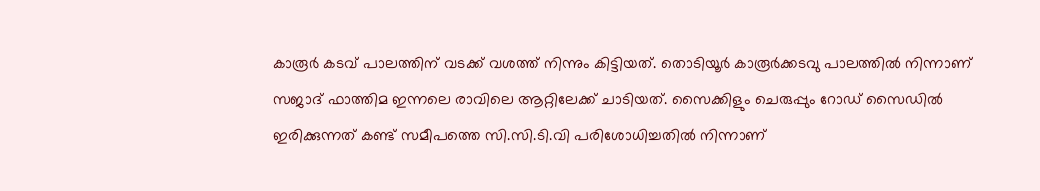കാരൂര്‍ കടവ് പാലത്തിന് വടക്ക് വശത്ത് നിന്നും കിട്ടിയത്. തൊടിയൂര്‍ കാരൂര്‍ക്കടവു പാലത്തില്‍ നിന്നാണ് സജാദ് ഫാത്തിമ ഇന്നലെ രാവിലെ ആറ്റിലേക്ക് ചാടിയത്. സൈക്കിളും ചെരുപ്പും റോഡ് സൈഡില്‍ ഇരിക്കുന്നത് കണ്ട് സമീപത്തെ സി.സി.ടി.വി പരിശോധിച്ചതില്‍ നിന്നാണ്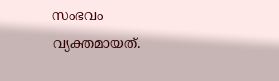സംഭവം വ്യക്തമായത്.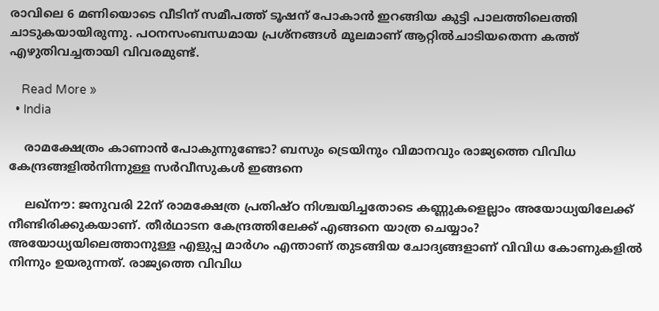രാവിലെ 6 മണിയൊടെ വീടിന് സമീപത്ത് ടൂഷന് പോകാന്‍ ഇറങ്ങിയ കുട്ടി പാലത്തിലെത്തി ചാടുകയായിരുന്നു. പഠനസംബന്ധമായ പ്രശ്‌നങ്ങള്‍ മൂലമാണ് ആറ്റില്‍ചാടിയതെന്ന കത്ത് എഴുതിവച്ചതായി വിവരമുണ്ട്.

    Read More »
  • India

    രാമക്ഷേത്രം കാണാന്‍ പോകുന്നുണ്ടോ? ബസും ട്രെയിനും വിമാനവും രാജ്യത്തെ വിവിധ കേന്ദ്രങ്ങളില്‍നിന്നുള്ള സര്‍വീസുകള്‍ ഇങ്ങനെ

    ലഖ്‌നൗ: ജനുവരി 22ന് രാമക്ഷേത്ര പ്രതിഷ്ഠ നിശ്ചയിച്ചതോടെ കണ്ണുകളെല്ലാം അയോധ്യയിലേക്ക് നീണ്ടിരിക്കുകയാണ്. തീര്‍ഥാടന കേന്ദ്രത്തിലേക്ക് എങ്ങനെ യാത്ര ചെയ്യാം? അയോധ്യയിലെത്താനുള്ള എളുപ്പ മാര്‍ഗം എന്താണ് തുടങ്ങിയ ചോദ്യങ്ങളാണ് വിവിധ കോണുകളില്‍ നിന്നും ഉയരുന്നത്. രാജ്യത്തെ വിവിധ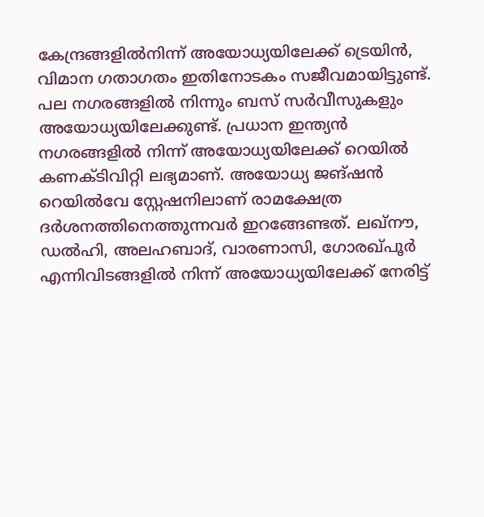കേന്ദ്രങ്ങളില്‍നിന്ന് അയോധ്യയിലേക്ക് ട്രെയിന്‍, വിമാന ഗതാഗതം ഇതിനോടകം സജീവമായിട്ടുണ്ട്. പല നഗരങ്ങളില്‍ നിന്നും ബസ് സര്‍വീസുകളും അയോധ്യയിലേക്കുണ്ട്. പ്രധാന ഇന്ത്യന്‍ നഗരങ്ങളില്‍ നിന്ന് അയോധ്യയിലേക്ക് റെയില്‍ കണക്ടിവിറ്റി ലഭ്യമാണ്. അയോധ്യ ജങ്ഷന്‍ റെയില്‍വേ സ്റ്റേഷനിലാണ് രാമക്ഷേത്ര ദര്‍ശനത്തിനെത്തുന്നവര്‍ ഇറങ്ങേണ്ടത്. ലഖ്നൗ, ഡല്‍ഹി, അലഹബാദ്, വാരണാസി, ഗോരഖ്പൂര്‍ എന്നിവിടങ്ങളില്‍ നിന്ന് അയോധ്യയിലേക്ക് നേരിട്ട്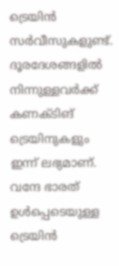ട്രെയിന്‍ സര്‍വീസുകളുണ്ട്. ദൂരദേശങ്ങളില്‍ നിന്നുള്ളവര്‍ക്ക് കണക്ടിങ് ട്രെയിനുകളും ഇന്ന് ലഭ്യമാണ്. വന്ദേ ഭാരത് ഉള്‍പ്പെടെയുള്ള ട്രെയിന്‍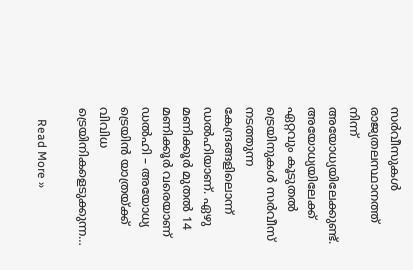സര്‍വീസുകള്‍ രാജ്യതലസ്ഥാനത്ത് നിന്ന് അയോധ്യയിലേക്കുണ്ട്. അയോധ്യയിലേക്ക് ഏറ്റവും കൂടുതല്‍ ട്രെയിനുകള്‍ സര്‍വീസ് നടത്തുന്ന കേന്ദ്രങ്ങളിലൊന്ന് ഡല്‍ഹിയാണ്. ഏഴു മണിക്കൂര്‍ മുതല്‍ 14 മണിക്കൂര്‍ വരെയാണ് ഡല്‍ഹി – അയോധ്യ ട്രെയിന്‍ യാത്രയ്ക്ക് വിവിധ ട്രെയിനികളെടുക്കുന്ന…

    Read More »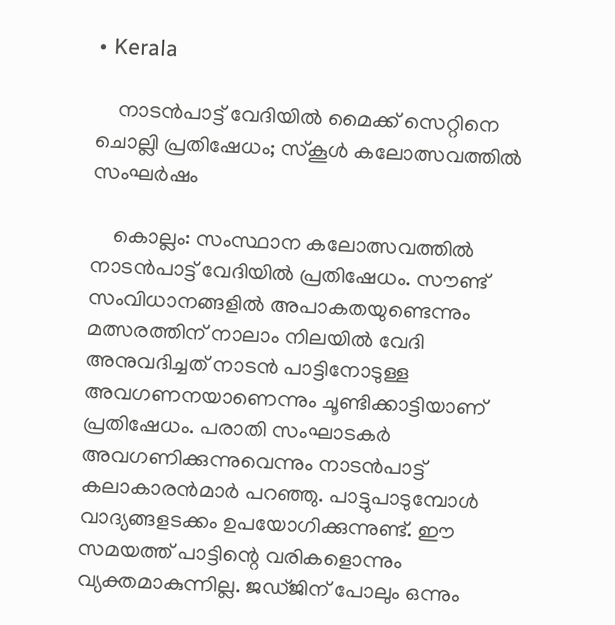• Kerala

    നാടന്‍പാട്ട് വേദിയില്‍ മൈക്ക് സെറ്റിനെ ചൊല്ലി പ്രതിഷേധം; സ്‌കൂള്‍ കലോത്സവത്തില്‍ സംഘര്‍ഷം

    കൊല്ലം: സംസ്ഥാന കലോത്സവത്തില്‍ നാടന്‍പാട്ട് വേദിയില്‍ പ്രതിഷേധം. സൗണ്ട് സംവിധാനങ്ങളില്‍ അപാകതയുണ്ടെന്നും മത്സരത്തിന് നാലാം നിലയില്‍ വേദി അനുവദിച്ചത് നാടന്‍ പാട്ടിനോടുള്ള അവഗണനയാണെന്നും ചൂണ്ടിക്കാട്ടിയാണ് പ്രതിഷേധം. പരാതി സംഘാടകര്‍ അവഗണിക്കുന്നുവെന്നും നാടന്‍പാട്ട് കലാകാരന്‍മാര്‍ പറഞ്ഞു. പാട്ടുപാടുമ്പോള്‍ വാദ്യങ്ങളടക്കം ഉപയോഗിക്കുന്നുണ്ട്. ഈ സമയത്ത് പാട്ടിന്റെ വരികളൊന്നും വ്യക്തമാകുന്നില്ല. ജഡ്ജിന് പോലും ഒന്നും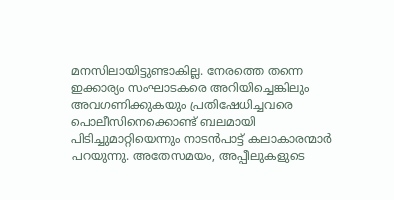മനസിലായിട്ടുണ്ടാകില്ല. നേരത്തെ തന്നെ ഇക്കാര്യം സംഘാടകരെ അറിയിച്ചെങ്കിലും അവഗണിക്കുകയും പ്രതിഷേധിച്ചവരെ പൊലീസിനെക്കൊണ്ട് ബലമായി പിടിച്ചുമാറ്റിയെന്നും നാടന്‍പാട്ട് കലാകാരന്മാര്‍ പറയുന്നു. അതേസമയം, അപ്പീലുകളുടെ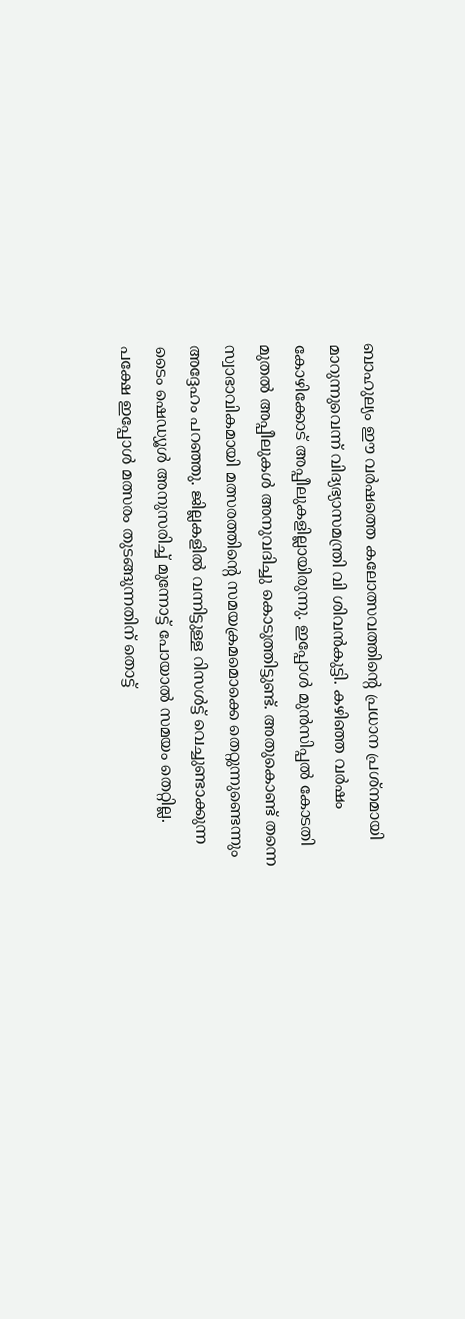ബാഹുല്യം ഈ വര്‍ഷത്തെ കലോത്സവത്തിന്റെ പ്രധാന പ്രശ്നമായി മാറുന്നുവെന്ന് വിദ്യഭ്യാസമന്ത്രി വി ശിവന്‍കുട്ടി. കഴിഞ്ഞ വര്‍ഷം കോഴിക്കോട് അപ്പീലുകളില്ലായിരുന്നു. ഇപ്പോള്‍ മുന്‍സിപ്പല്‍ കോടതി മുതല്‍ അപ്പീലുകള്‍ അനുവദിച്ചു കൊടുത്തിട്ടുണ്ട്. അതുകൊണ്ട് തന്നെ സ്വാഭാവികമായി മത്സരത്തിന്റെ സമയക്രമമൊക്കെ തെറ്റുന്നുണ്ടെന്നും അദ്ദേഹം പറഞ്ഞു. ജില്ലകളില്‍ വന്നിട്ടുള്ള റിസള്‍ട്ട് വെച്ചുണ്ടാക്കുന്ന ടൈം ഷെഡ്യൂള്‍ അനുസരിച്ച് മുന്നോട്ട് പോയാല്‍ സമയം തെറ്റില്ല. പക്ഷേ ഇപ്പോള്‍ മത്സരം തുടങ്ങുന്നതിന് തൊട്ട്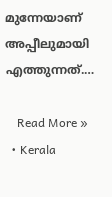മുന്നേയാണ് അപ്പീലുമായി എത്തുന്നത്.…

    Read More »
  • Kerala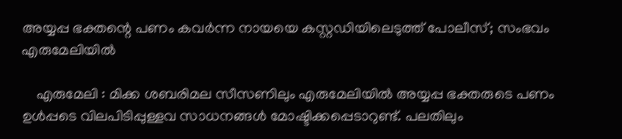അയ്യപ്പ ഭക്തന്റെ പണം കവർന്ന നായയെ കസ്റ്റഡിയിലെടുത്ത് പോലീസ്; സംഭവം എരുമേലിയിൽ

    എരുമേലി : മിക്ക ശബരിമല സീസണിലും എരുമേലിയിൽ അയ്യപ്പ ഭക്തരുടെ പണം ഉൾപ്പടെ വിലപിടിപ്പുള്ളവ സാധനങ്ങൾ മോഷ്ടിക്കപ്പെടാറുണ്ട്. പലതിലും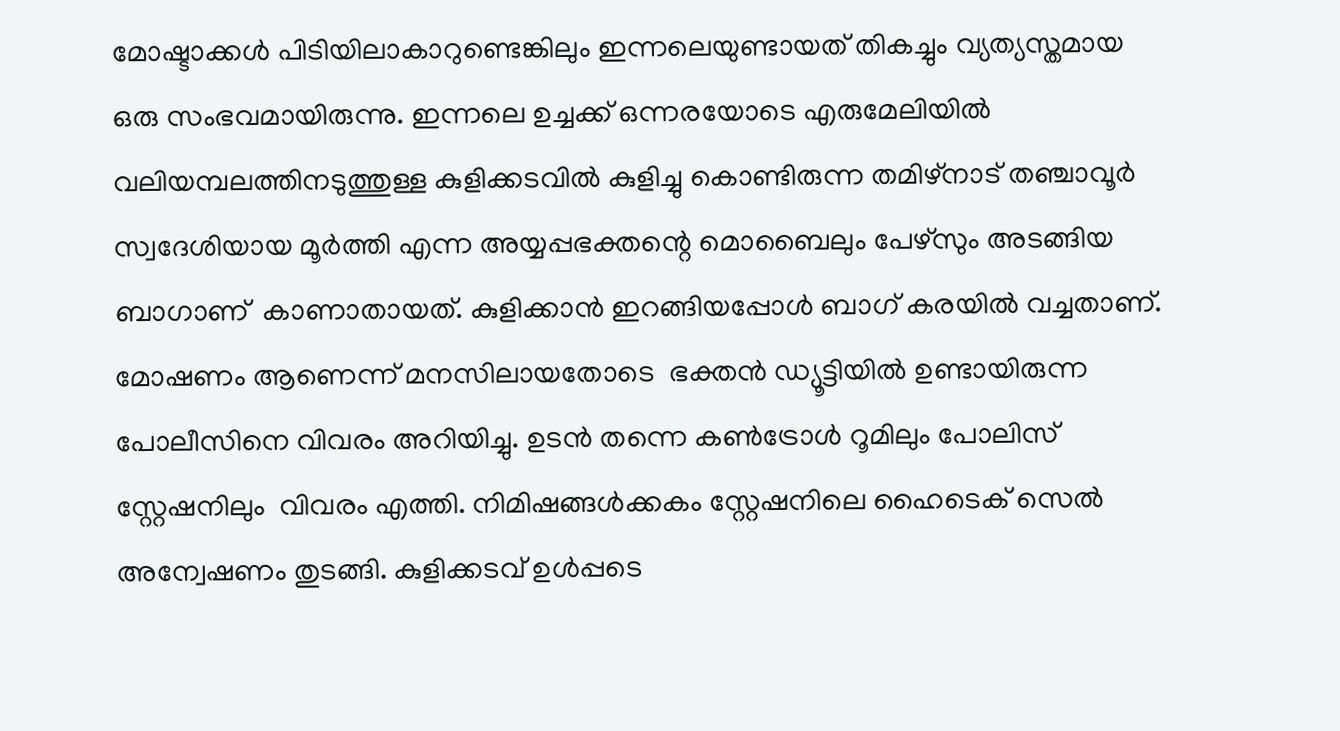മോഷ്ടാക്കൾ പിടിയിലാകാറുണ്ടെങ്കിലും ഇന്നലെയുണ്ടായത് തികച്ചും വ്യത്യസ്തമായ ഒരു സംഭവമായിരുന്നു. ഇന്നലെ ഉച്ചക്ക് ഒന്നരയോടെ എരുമേലിയിൽ വലിയമ്പലത്തിനടുത്തുള്ള കുളിക്കടവിൽ കുളിച്ചു കൊണ്ടിരുന്ന തമിഴ്നാട് തഞ്ചാവൂർ സ്വദേശിയായ മൂർത്തി എന്ന അയ്യപ്പഭക്തന്റെ മൊബൈലും പേഴ്സും അടങ്ങിയ ബാഗാണ്  കാണാതായത്. കുളിക്കാൻ ഇറങ്ങിയപ്പോൾ ബാഗ് കരയിൽ വച്ചതാണ്. മോഷണം ആണെന്ന് മനസിലായതോടെ  ഭക്തൻ ഡ്യൂട്ടിയിൽ ഉണ്ടായിരുന്ന പോലീസിനെ വിവരം അറിയിച്ചു. ഉടൻ തന്നെ കൺട്രോൾ റൂമിലും പോലിസ് സ്റ്റേഷനിലും  വിവരം എത്തി. നിമിഷങ്ങൾക്കകം സ്റ്റേഷനിലെ ഹൈടെക് സെൽ അന്വേഷണം തുടങ്ങി. കുളിക്കടവ് ഉൾപ്പടെ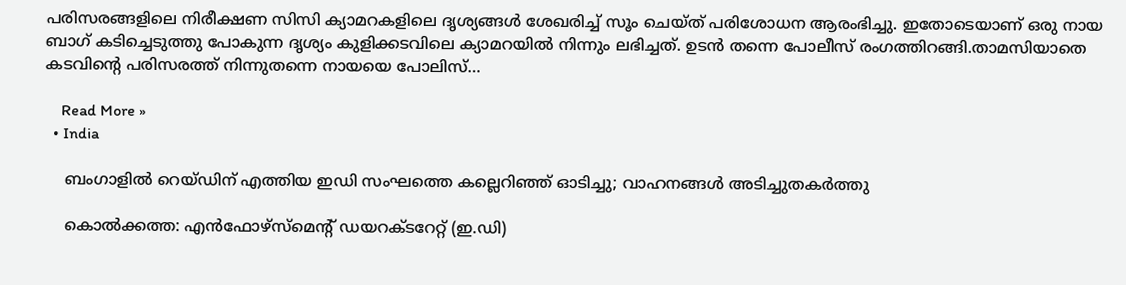പരിസരങ്ങളിലെ നിരീക്ഷണ സിസി ക്യാമറകളിലെ ദൃശ്യങ്ങൾ ശേഖരിച്ച് സൂം ചെയ്ത് പരിശോധന ആരംഭിച്ചു. ഇതോടെയാണ് ഒരു നായ ബാഗ് കടിച്ചെടുത്തു പോകുന്ന ദൃശ്യം കുളിക്കടവിലെ ക്യാമറയിൽ നിന്നും ലഭിച്ചത്. ഉടൻ തന്നെ പോലീസ് രംഗത്തിറങ്ങി.താമസിയാതെ കടവിന്റെ പരിസരത്ത് നിന്നുതന്നെ നായയെ പോലിസ്…

    Read More »
  • India

    ബംഗാളില്‍ റെയ്ഡിന് എത്തിയ ഇഡി സംഘത്തെ കല്ലെറിഞ്ഞ് ഓടിച്ചു; വാഹനങ്ങള്‍ അടിച്ചുതകര്‍ത്തു

    കൊല്‍ക്കത്ത: എന്‍ഫോഴ്സ്മെന്റ് ഡയറക്ടറേറ്റ് (ഇ.ഡി)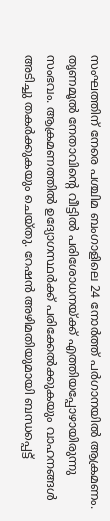സംഘത്തിന് നേരെ പശ്ചിമ ബംഗാളിലെ 24 നോര്‍ത്ത് പര്‍ഗാനയില്‍ ആക്രമണം. തൃണമൂല്‍ നേതാവിന്റെ വീട്ടില്‍ പരിശോധനയ്ക്ക് എത്തിയപ്പോഴായിരുന്നു സംഭവം. ആക്രമണത്തില്‍ ഉദ്യോഗസ്ഥര്‍ക്ക് പരിക്കേല്‍ക്കുകയും വാഹനങ്ങള്‍ അടിച്ചു തകര്‍ക്കുകയും ചെയ്തു. റേഷന്‍ അഴിമതിയുമായി ബന്ധപ്പെട്ട്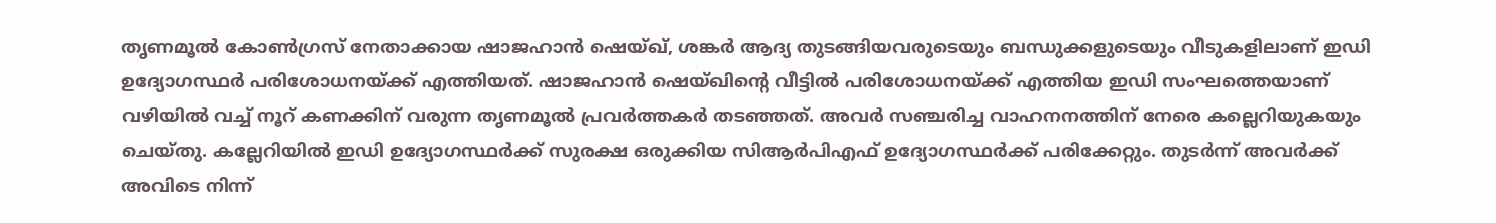തൃണമൂല്‍ കോണ്‍ഗ്രസ് നേതാക്കായ ഷാജഹാന്‍ ഷെയ്ഖ്, ശങ്കര്‍ ആദ്യ തുടങ്ങിയവരുടെയും ബന്ധുക്കളുടെയും വീടുകളിലാണ് ഇഡി ഉദ്യോഗസ്ഥര്‍ പരിശോധനയ്ക്ക് എത്തിയത്. ഷാജഹാന്‍ ഷെയ്ഖിന്റെ വീട്ടില്‍ പരിശോധനയ്ക്ക് എത്തിയ ഇഡി സംഘത്തെയാണ് വഴിയില്‍ വച്ച് നൂറ് കണക്കിന് വരുന്ന തൃണമൂല്‍ പ്രവര്‍ത്തകര്‍ തടഞ്ഞത്. അവര്‍ സഞ്ചരിച്ച വാഹനനത്തിന് നേരെ കല്ലെറിയുകയും ചെയ്തു. കല്ലേറിയില്‍ ഇഡി ഉദ്യോഗസ്ഥര്‍ക്ക് സുരക്ഷ ഒരുക്കിയ സിആര്‍പിഎഫ് ഉദ്യോഗസ്ഥര്‍ക്ക് പരിക്കേറ്റും. തുടര്‍ന്ന് അവര്‍ക്ക് അവിടെ നിന്ന്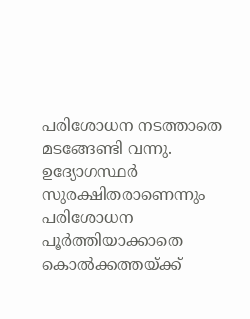പരിശോധന നടത്താതെ മടങ്ങേണ്ടി വന്നു. ഉദ്യോഗസ്ഥര്‍ സുരക്ഷിതരാണെന്നും പരിശോധന പൂര്‍ത്തിയാക്കാതെ കൊല്‍ക്കത്തയ്ക്ക്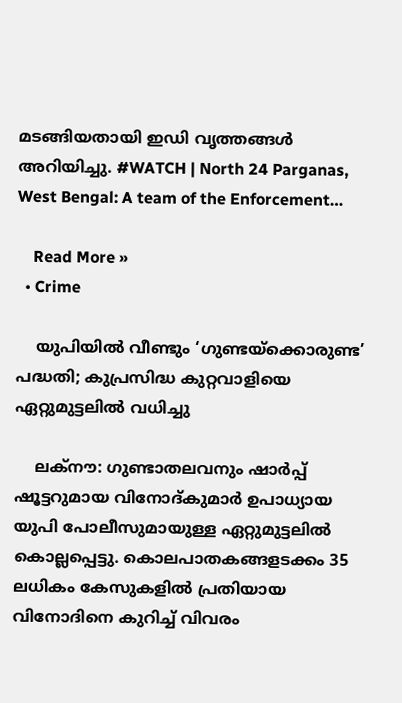മടങ്ങിയതായി ഇഡി വൃത്തങ്ങള്‍ അറിയിച്ചു. #WATCH | North 24 Parganas, West Bengal: A team of the Enforcement…

    Read More »
  • Crime

    യുപിയില്‍ വീണ്ടും ‘ഗുണ്ടയ്‌ക്കൊരുണ്ട’ പദ്ധതി; കുപ്രസിദ്ധ കുറ്റവാളിയെ ഏറ്റുമുട്ടലില്‍ വധിച്ചു

    ലക്‌നൗ: ഗുണ്ടാതലവനും ഷാര്‍പ്പ് ഷൂട്ടറുമായ വിനോദ്കുമാര്‍ ഉപാധ്യായ യുപി പോലീസുമായുള്ള ഏറ്റുമുട്ടലില്‍ കൊല്ലപ്പെട്ടു. കൊലപാതകങ്ങളടക്കം 35 ലധികം കേസുകളില്‍ പ്രതിയായ വിനോദിനെ കുറിച്ച് വിവരം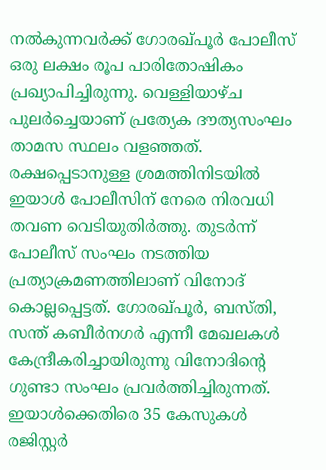നല്‍കുന്നവര്‍ക്ക് ഗോരഖ്പൂര്‍ പോലീസ് ഒരു ലക്ഷം രൂപ പാരിതോഷികം പ്രഖ്യാപിച്ചിരുന്നു. വെള്ളിയാഴ്ച പുലര്‍ച്ചെയാണ് പ്രത്യേക ദൗത്യസംഘം താമസ സ്ഥലം വളഞ്ഞത്. രക്ഷപ്പെടാനുള്ള ശ്രമത്തിനിടയില്‍ ഇയാള്‍ പോലീസിന് നേരെ നിരവധി തവണ വെടിയുതിര്‍ത്തു. തുടര്‍ന്ന് പോലീസ് സംഘം നടത്തിയ പ്രത്യാക്രമണത്തിലാണ് വിനോദ് കൊല്ലപ്പെട്ടത്. ഗോരഖ്പൂര്‍, ബസ്തി, സന്ത് കബീര്‍നഗര്‍ എന്നീ മേഖലകള്‍ കേന്ദ്രീകരിച്ചായിരുന്നു വിനോദിന്റെ ഗുണ്ടാ സംഘം പ്രവര്‍ത്തിച്ചിരുന്നത്. ഇയാള്‍ക്കെതിരെ 35 കേസുകള്‍ രജിസ്റ്റര്‍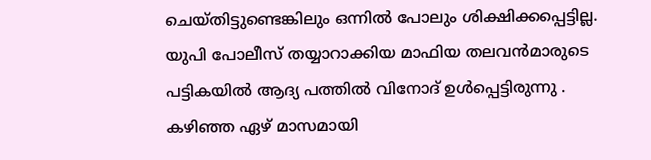ചെയ്തിട്ടുണ്ടെങ്കിലും ഒന്നില്‍ പോലും ശിക്ഷിക്കപ്പെട്ടില്ല. യുപി പോലീസ് തയ്യാറാക്കിയ മാഫിയ തലവന്‍മാരുടെ പട്ടികയില്‍ ആദ്യ പത്തില്‍ വിനോദ് ഉള്‍പ്പെട്ടിരുന്നു . കഴിഞ്ഞ ഏഴ് മാസമായി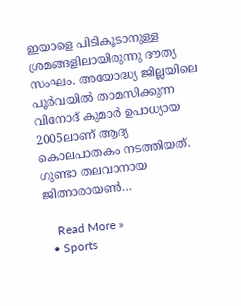ഇയാളെ പിടികൂടാനുള്ള ശ്രമങ്ങളിലായിരുന്നു ദൗത്യ സംഘം. അയോദ്ധ്യ ജില്ലയിലെ പൂര്‍വയില്‍ താമസിക്കുന്ന വിനോദ് കുമാര്‍ ഉപാധ്യായ 2005ലാണ് ആദ്യ കൊലപാതകം നടത്തിയത്. ഗുണ്ടാ തലവാനായ ജിത്നാരായണ്‍…

    Read More »
  • Sports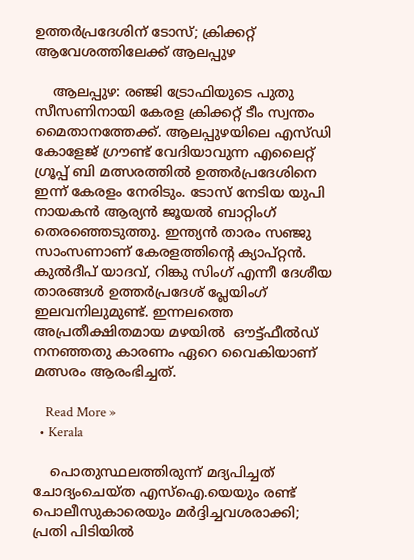ഉത്തർപ്രദേശിന് ടോസ്; ക്രിക്കറ്റ് ആവേശത്തിലേക്ക് ആലപ്പുഴ

    ആലപ്പുഴ: രഞ്ജി ട്രോഫിയുടെ പുതു സീസണിനായി കേരള ക്രിക്കറ്റ് ടീം സ്വന്തം മൈതാനത്തേക്ക്. ആലപ്പുഴയിലെ എസ്‌ഡി കോളേജ് ഗ്രൗണ്ട് വേദിയാവുന്ന എലൈറ്റ് ഗ്രൂപ്പ് ബി മത്സരത്തില്‍ ഉത്തര്‍പ്രദേശിനെ ഇന്ന് കേരളം നേരിടും. ടോസ് നേടിയ യുപി നായകന്‍ ആര്യന്‍ ജൂയല്‍ ബാറ്റിംഗ് തെരഞ്ഞെടുത്തു. ഇന്ത്യന്‍ താരം സഞ്ജു സാംസണാണ് കേരളത്തിന്‍റെ ക്യാപ്റ്റന്‍. കുല്‍ദീപ് യാദവ്, റിങ്കു സിംഗ് എന്നീ ദേശീയ താരങ്ങള്‍ ഉത്തര്‍പ്രദേശ് പ്ലേയിംഗ് ഇലവനിലുമുണ്ട്. ഇന്നലത്തെ അപ്രതീക്ഷിതമായ മഴയിൽ  ഔട്ട്‌ഫീല്‍ഡ് നനഞ്ഞതു കാരണം ഏറെ വൈകിയാണ്  മത്സരം ആരംഭിച്ചത്.

    Read More »
  • Kerala

    പൊതുസ്ഥലത്തിരുന്ന് മദ്യപിച്ചത് ചോദ്യംചെയ്ത എസ്‌ഐ.യെയും രണ്ട് പൊലീസുകാരെയും മർദ്ദിച്ചവശരാക്കി; പ്രതി പിടിയിൽ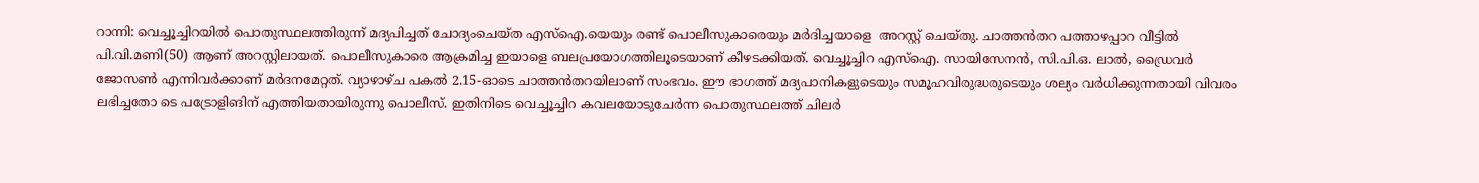റാന്നി: വെച്ചൂച്ചിറയിൽ പൊതുസ്ഥലത്തിരുന്ന് മദ്യപിച്ചത് ചോദ്യംചെയ്ത എസ്‌ഐ.യെയും രണ്ട് പൊലീസുകാരെയും മര്‍ദിച്ചയാളെ  അറസ്റ്റ് ചെയ്തു. ചാത്തൻതറ പത്താഴപ്പാറ വീട്ടില്‍ പി.വി.മണി(50) ആണ് അറസ്റ്റിലായത്. പൊലീസുകാരെ ആക്രമിച്ച ഇയാളെ ബലപ്രയോഗത്തിലൂടെയാണ് കീഴടക്കിയത്. വെച്ചൂച്ചിറ എസ്‌ഐ. സായിസേനൻ, സി.പി.ഒ. ലാല്‍, ഡ്രൈവര്‍ ജോസണ്‍ എന്നിവര്‍ക്കാണ് മര്‍ദനമേറ്റത്. വ്യാഴാഴ്ച പകല്‍ 2.15-ഓടെ ചാത്തൻതറയിലാണ് സംഭവം. ഈ ഭാഗത്ത് മദ്യപാനികളുടെയും സമൂഹവിരുദ്ധരുടെയും ശല്യം വര്‍ധിക്കുന്നതായി വിവരം ലഭിച്ചതോ ടെ പട്രോളിങിന് എത്തിയതായിരുന്നു പൊലീസ്. ഇതിനിടെ വെച്ചൂച്ചിറ കവലയോടുചേര്‍ന്ന പൊതുസ്ഥലത്ത് ചിലര്‍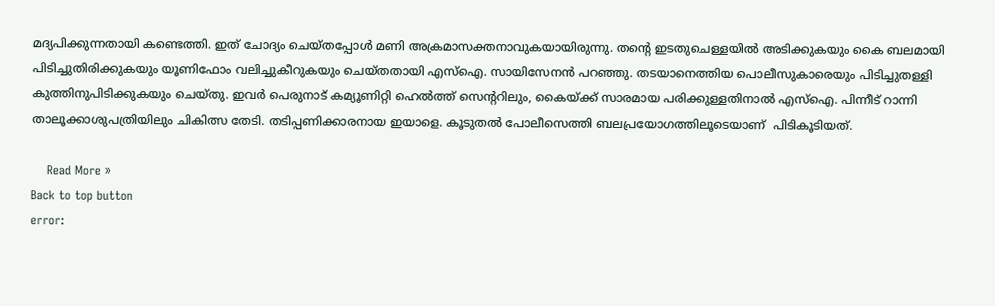മദ്യപിക്കുന്നതായി കണ്ടെത്തി. ഇത് ചോദ്യം ചെയ്തപ്പോള്‍ മണി അക്രമാസക്തനാവുകയായിരുന്നു. തന്റെ ഇടതുചെള്ളയില്‍ അടിക്കുകയും കൈ ബലമായി പിടിച്ചുതിരിക്കുകയും യൂണിഫോം വലിച്ചുകീറുകയും ചെയ്തതായി എസ്‌ഐ. സായിസേനൻ പറഞ്ഞു. തടയാനെത്തിയ പൊലീസുകാരെയും പിടിച്ചുതള്ളി കുത്തിനുപിടിക്കുകയും ചെയ്തു. ഇവര്‍ പെരുനാട് കമ്യൂണിറ്റി ഹെല്‍ത്ത് സെന്ററിലും, കൈയ്ക്ക് സാരമായ പരിക്കുള്ളതിനാല്‍ എസ്‌ഐ. പിന്നീട് റാന്നി താലൂക്കാശുപത്രിയിലും ചികിത്സ തേടി. തടിപ്പണിക്കാരനായ ഇയാളെ. കൂടുതൽ പോലീസെത്തി ബലപ്രയോഗത്തിലൂടെയാണ്  പിടികൂടിയത്.

    Read More »
Back to top button
error: